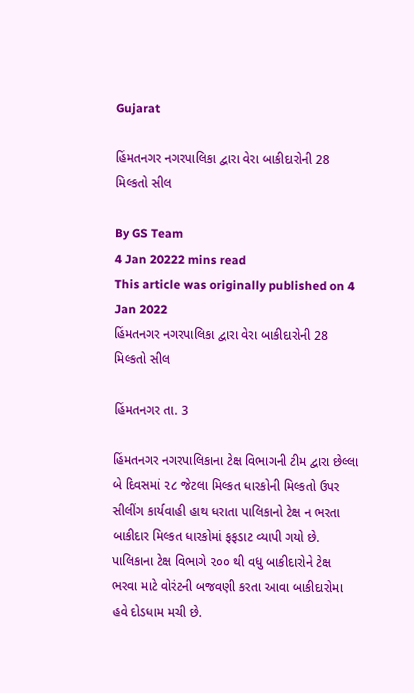Gujarat

હિંમતનગર નગરપાલિકા દ્વારા વેરા બાકીદારોની 28 મિલ્કતો સીલ

By GS Team
4 Jan 20222 mins read
This article was originally published on 4 Jan 2022
હિંમતનગર નગરપાલિકા દ્વારા વેરા બાકીદારોની 28 મિલ્કતો સીલ

હિંમતનગર તા. 3

હિંમતનગર નગરપાલિકાના ટેક્ષ વિભાગની ટીમ દ્વારા છેલ્લા બે દિવસમાં ૨૮ જેટલા મિલ્કત ધારકોની મિલ્કતો ઉપર સીલીંગ કાર્યવાહી હાથ ધરાતા પાલિકાનો ટેક્ષ ન ભરતા બાકીદાર મિલ્કત ધારકોમાં ફફડાટ વ્યાપી ગયો છે. પાલિકાના ટેક્ષ વિભાગે ૨૦૦ થી વધુ બાકીદારોને ટેક્ષ ભરવા માટે વોરંટની બજવણી કરતા આવા બાકીદારોમા હવે દોડધામ મચી છે.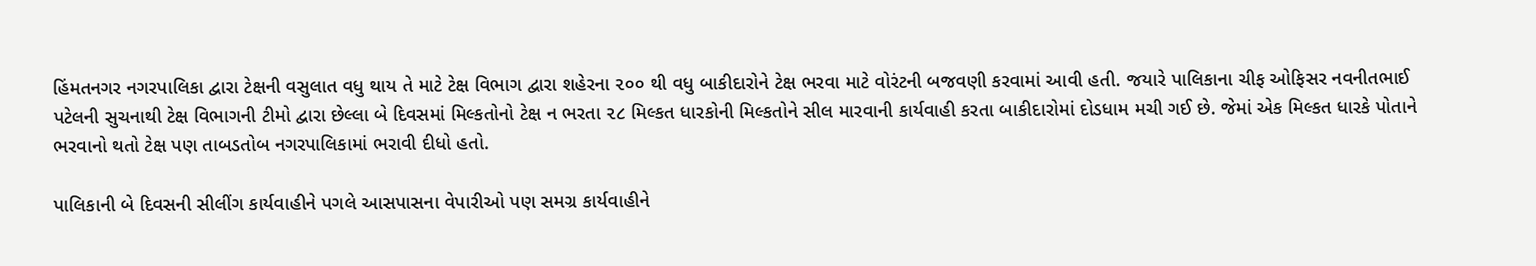હિંમતનગર નગરપાલિકા દ્વારા ટેક્ષની વસુલાત વધુ થાય તે માટે ટેક્ષ વિભાગ દ્વારા શહેરના ૨૦૦ થી વધુ બાકીદારોને ટેક્ષ ભરવા માટે વોરંટની બજવણી કરવામાં આવી હતી. જયારે પાલિકાના ચીફ ઓફિસર નવનીતભાઈ પટેલની સુચનાથી ટેક્ષ વિભાગની ટીમો દ્વારા છેલ્લા બે દિવસમાં મિલ્કતોનો ટેક્ષ ન ભરતા ૨૮ મિલ્કત ધારકોની મિલ્કતોને સીલ મારવાની કાર્યવાહી કરતા બાકીદારોમાં દોડધામ મચી ગઈ છે. જેમાં એક મિલ્કત ધારકે પોતાને ભરવાનો થતો ટેક્ષ પણ તાબડતોબ નગરપાલિકામાં ભરાવી દીધો હતો.

પાલિકાની બે દિવસની સીલીંગ કાર્યવાહીને પગલે આસપાસના વેપારીઓ પણ સમગ્ર કાર્યવાહીને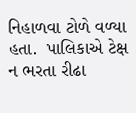નિહાળવા ટોળે વળ્યા હતા.  પાલિકાએ ટેક્ષ ન ભરતા રીઢા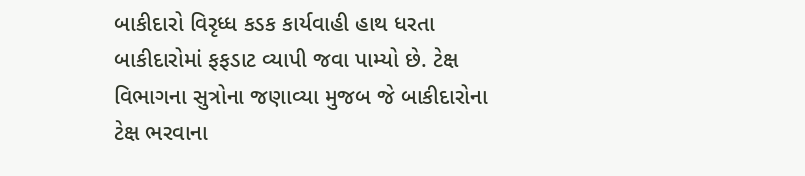બાકીદારો વિરૃધ્ધ કડક કાર્યવાહી હાથ ધરતા બાકીદારોમાં ફફડાટ વ્યાપી જવા પામ્યો છે. ટેક્ષ વિભાગના સુત્રોના જણાવ્યા મુજબ જે બાકીદારોના ટેક્ષ ભરવાના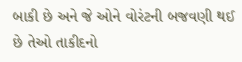બાકી છે અને જે ઓને વોરંટની બજવણી થઈ છે તેઓ તાકીદનો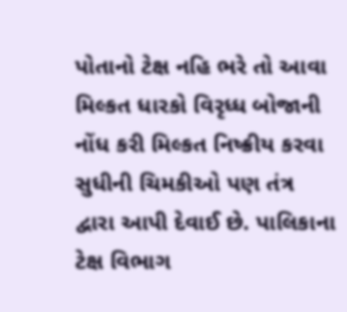પોતાનો ટેક્ષ નહિ ભરે તો આવા મિલ્કત ધારકો વિરૃધ્ધ બોજાની નોંધ કરી મિલ્કત નિષ્ક્રીય કરવા સુધીની ચિમકીઓ પણ તંત્ર દ્વારા આપી દેવાઈ છે. પાલિકાના ટેક્ષ વિભાગ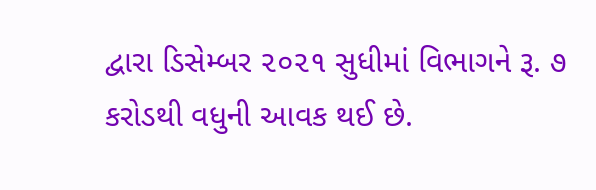દ્વારા ડિસેમ્બર ૨૦૨૧ સુધીમાં વિભાગને રૂ. ૭ કરોડથી વધુની આવક થઈ છે.